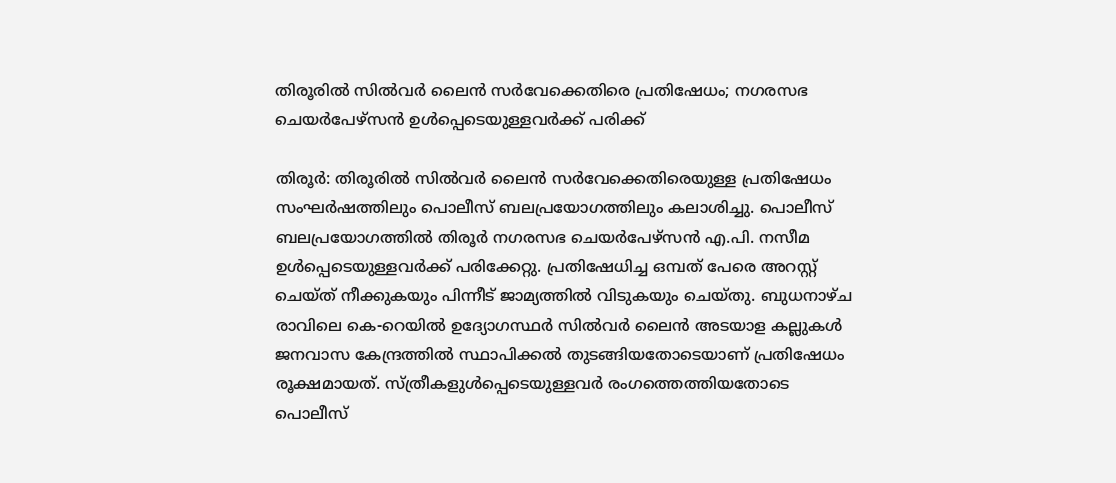തിരൂരിൽ സിൽവർ ലൈൻ സർവേക്കെതിരെ പ്രതിഷേധം; നഗരസഭ ചെയർപേഴ്സൻ ഉൾപ്പെടെയുള്ളവർക്ക് പരിക്ക്

തിരൂർ: തിരൂരിൽ സിൽവർ ലൈൻ സർവേക്കെതിരെയുള്ള പ്രതിഷേധം സംഘർഷത്തിലും പൊലീസ് ബലപ്രയോഗത്തിലും കലാശിച്ചു. പൊലീസ് ബലപ്രയോഗത്തിൽ തിരൂർ നഗരസഭ ചെയർപേഴ്സൻ എ.പി. നസീമ ഉൾപ്പെടെയുള്ളവർക്ക് പരിക്കേറ്റു. പ്രതിഷേധിച്ച ഒമ്പത് പേരെ അറസ്റ്റ് ചെയ്ത് നീക്കുകയും പിന്നീട് ജാമ്യത്തിൽ വിടുകയും ചെയ്തു. ബുധനാഴ്ച രാവിലെ കെ-റെയിൽ ഉദ്യോഗസ്ഥർ സിൽവർ ലൈൻ അടയാള കല്ലുകൾ ജനവാസ കേന്ദ്രത്തിൽ സ്ഥാപിക്കൽ തുടങ്ങിയതോടെയാണ് പ്രതിഷേധം രൂക്ഷമായത്. സ്ത്രീകളുൾപ്പെടെയുള്ളവർ രംഗത്തെത്തിയതോടെ പൊലീസ്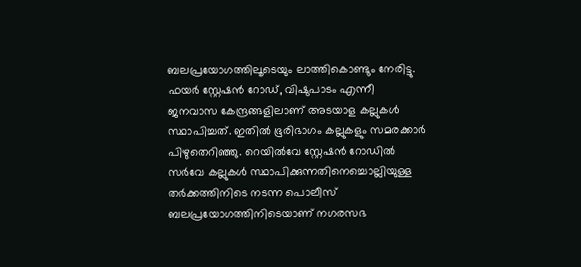ബലപ്രയോഗത്തിലൂടെയും ലാത്തികൊണ്ടും നേരിട്ടു. ഫയർ സ്റ്റേഷൻ റോഡ്, വിഷുപാടം എന്നീ ജനവാസ കേന്ദ്രങ്ങളിലാണ് അടയാള കല്ലുകൾ സ്ഥാപിച്ചത്. ഇതിൽ ഭൂരിഭാഗം കല്ലുകളും സമരക്കാർ പിഴുതെറിഞ്ഞു. റെയിൽവേ സ്റ്റേഷൻ റോഡിൽ സർവേ കല്ലുകൾ സ്ഥാപിക്കുന്നതിനെച്ചൊല്ലിയുള്ള തർക്കത്തിനിടെ നടന്ന പൊലീസ് ബലപ്രയോഗത്തിനിടെയാണ് നഗരസഭ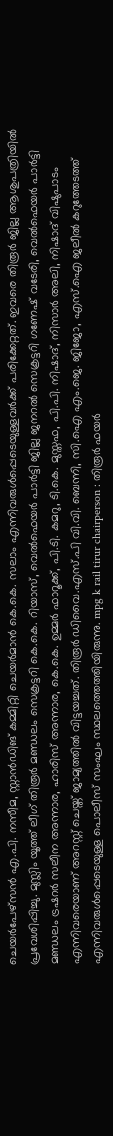ചെയർപേഴ്സൻ എ.പി. നസീമ, സ്റ്റാൻഡിങ് കമ്മിറ്റി ചെയർമാൻ കെ.കെ. സലാം എന്നിവരുൾപ്പെടെയുള്ളവർക്ക് പരിക്കേറ്റത്. ഇവരെ തിരൂർ ജില്ല ആശുപത്രിയിൽ പ്രവേശിപ്പിച്ചു. മുസ്ലിം യൂത്ത് ലീഗ് തിരൂർ മണ്ഡലം സെക്രട്ടറി കെ.കെ. റിയാസ്, വെൽഫെയർ പാർട്ടി ജില്ല ജനറൽ സെക്രട്ടറി ഗണേഷ് വടേരി, വെൽഫെയർ പാർട്ടി മണ്ഡലം ട്രഷറർ സലീന അന്നാര, ഹാരിസ് അന്നാര, കെ.കെ. ഉമ്മർ ഫാറൂക്ക്, പി.ടി. കമറു, ടി.കെ. മുസ്തഫ, പി.പി. നിഷാദ്, നിസാർ അലി, നിഷാദ് വിഷുപാടം എന്നിവരെയാണ് അറസ്റ്റ് ചെയ്ത് ജാമ്യത്തിൽ വിട്ടയച്ചത്. തിരൂർ ഡിവൈ.എസ്.പി വി.വി. ബെന്നി, സി.ഐ എം.ജെ. ജിജോ, എസ്.ഐ ജലീൽ കറുത്തേടത്ത് എന്നിവരുൾപ്പെടെയുള്ള പൊലീസ് സംഘം സ്ഥലത്തെത്തിയിരുന്നു. mpg k rail tirur chairperson : തിരൂർ ഫയർ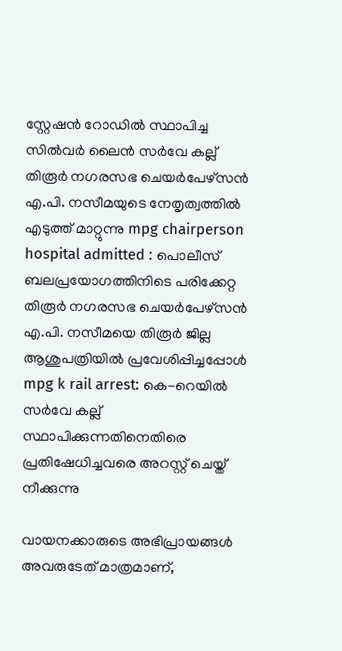സ്റ്റേഷൻ റോഡിൽ സ്ഥാപിച്ച സിൽവർ ലൈൻ സർവേ കല്ല് തിരൂർ നഗരസഭ ചെയർപേഴ്സൻ എ.പി. നസീമയുടെ നേതൃത്വത്തിൽ എടുത്ത് മാറ്റുന്നു mpg chairperson hospital admitted : പൊലീസ് ബലപ്രയോഗത്തിനിടെ പരിക്കേറ്റ തിരൂർ നഗരസഭ ചെയർപേഴ്സൻ എ.പി. നസീമയെ തിരൂർ ജില്ല ആശുപത്രിയിൽ പ്രവേശിപ്പിച്ചപ്പോൾ mpg k rail arrest: കെ-റെയിൽ സർവേ കല്ല് സ്ഥാപിക്കുന്നതിനെതിരെ പ്രതിഷേധിച്ചവരെ അറസ്റ്റ് ചെയ്ത് നീക്കുന്നു

വായനക്കാരുടെ അഭിപ്രായങ്ങള്‍ അവരുടേത് മാത്രമാണ്,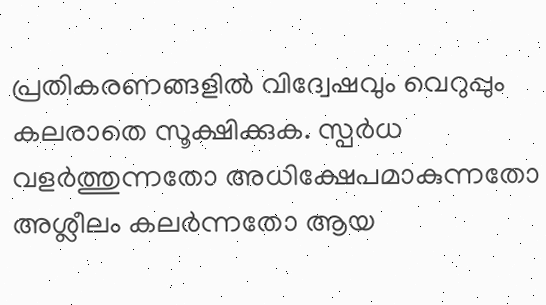പ്രതികരണങ്ങളിൽ വിദ്വേഷവും വെറുപ്പും കലരാതെ സൂക്ഷിക്കുക. സ്പർധ വളർത്തുന്നതോ അധിക്ഷേപമാകുന്നതോ അശ്ലീലം കലർന്നതോ ആയ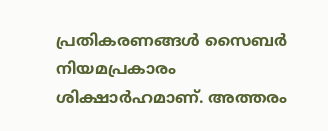പ്രതികരണങ്ങൾ സൈബർ നിയമപ്രകാരം ശിക്ഷാർഹമാണ്. അത്തരം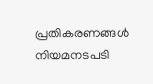പ്രതികരണങ്ങൾ നിയമനടപടി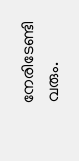നേരിടേണ്ടി വരും.